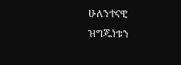ሁለንተናዊ ዝግጁነቱን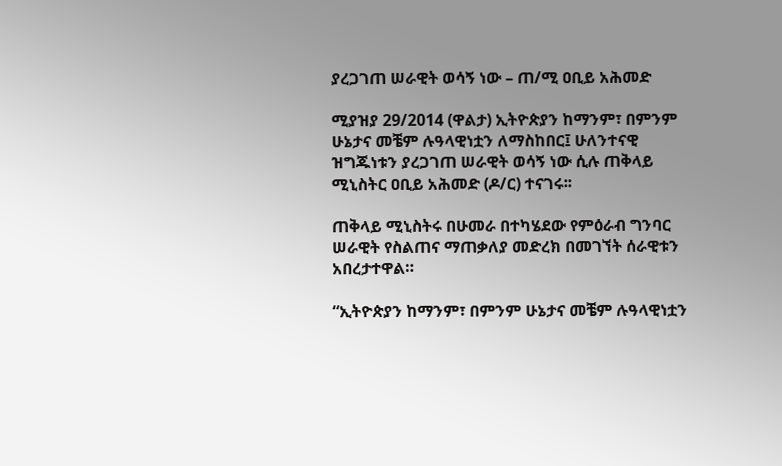ያረጋገጠ ሠራዊት ወሳኝ ነው – ጠ/ሚ ዐቢይ አሕመድ

ሚያዝያ 29/2014 (ዋልታ) ኢትዮጵያን ከማንም፣ በምንም ሁኔታና መቼም ሉዓላዊነቷን ለማስከበር፤ ሁለንተናዊ ዝግጁነቱን ያረጋገጠ ሠራዊት ወሳኝ ነው ሲሉ ጠቅላይ ሚኒስትር ዐቢይ አሕመድ (ዶ/ር) ተናገሩ፡፡

ጠቅላይ ሚኒስትሩ በሁመራ በተካሄደው የምዕራብ ግንባር ሠራዊት የስልጠና ማጠቃለያ መድረክ በመገኘት ሰራዊቱን አበረታተዋል።

“ኢትዮጵያን ከማንም፣ በምንም ሁኔታና መቼም ሉዓላዊነቷን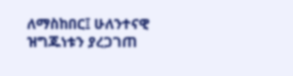ለማስከበር፤ ሁለንተናዊ ዝግጁነቱን ያረጋገጠ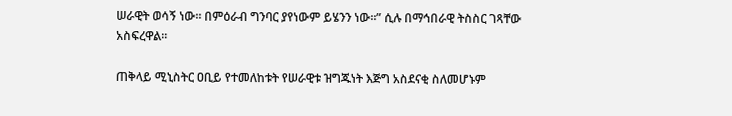ሠራዊት ወሳኝ ነው፡፡ በምዕራብ ግንባር ያየነውም ይሄንን ነው።” ሲሉ በማኅበራዊ ትስስር ገጻቸው አስፍረዋል፡፡

ጠቅላይ ሚኒስትር ዐቢይ የተመለከቱት የሠራዊቱ ዝግጁነት እጅግ አስደናቂ ስለመሆኑም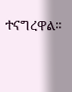ተናግረዋል፡፡